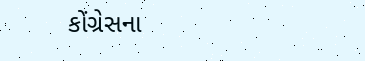કોંગ્રેસના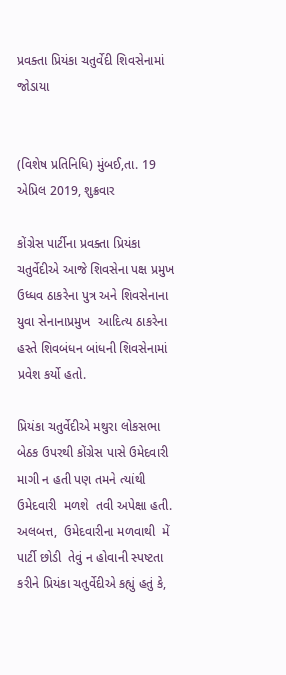પ્રવક્તા પ્રિયંકા ચતુર્વેદી શિવસેનામાં જોડાયા


(વિશેષ પ્રતિનિધિ) મુંબઈ,તા. 19 એપ્રિલ 2019, શુક્રવાર

કોંગ્રેસ પાર્ટીના પ્રવક્તા પ્રિયંકા ચતુર્વેદીએ આજે શિવસેના પક્ષ પ્રમુખ ઉધ્ધવ ઠાકરેના પુત્ર અને શિવસેનાના યુવા સેનાનાપ્રમુખ  આદિત્ય ઠાકરેના હસ્તે શિવબંધન બાંધની શિવસેનામાં  પ્રવેશ કર્યો હતો.

પ્રિયંકા ચતુર્વેદીએ મથુરા લોકસભા બેઠક ઉપરથી કોંગ્રેસ પાસે ઉમેદવારી માગી ન હતી પણ તમને ત્યાંથી  ઉમેદવારી  મળશે  તવી અપેક્ષા હતી.  અલબત્ત,  ઉમેદવારીના મળવાથી  મેં પાર્ટી છોડી  તેવું ન હોવાની સ્પષ્ટતા કરીને પ્રિયંકા ચતુર્વેદીએ કહ્યું હતું કે,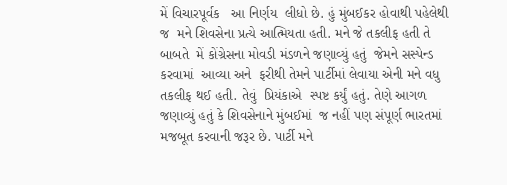મેં વિચારપૂર્વક   આ નિર્ણય  લીધો છે. હું મુંબઈકર હોવાથી પહેલેથી જ  મને શિવસેના પ્રત્યે આત્મિયતા હતી. મને જે તકલીફ હતી તે બાબતે  મેં કોંગ્રેસના મોવડી મંડળને જણાવ્યું હતું  જેમને સસ્પેન્ડ કરવામાં  આવ્યા અને  ફરીથી તેમને પાર્ટીમાં લેવાયા એની મને વધુ તકલીફ થઈ હતી. તેવું  પ્રિયંકાએ  સ્પષ્ટ કર્યું હતું. તેણે આગળ જણાવ્યું હતું કે શિવસેનાને મુંબઈમાં  જ નહીં પણ સંપૂર્ણ ભારતમાં મજબૂત કરવાની જરૂર છે. પાર્ટી મને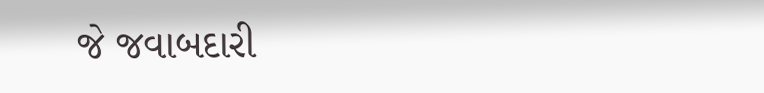જે જવાબદારી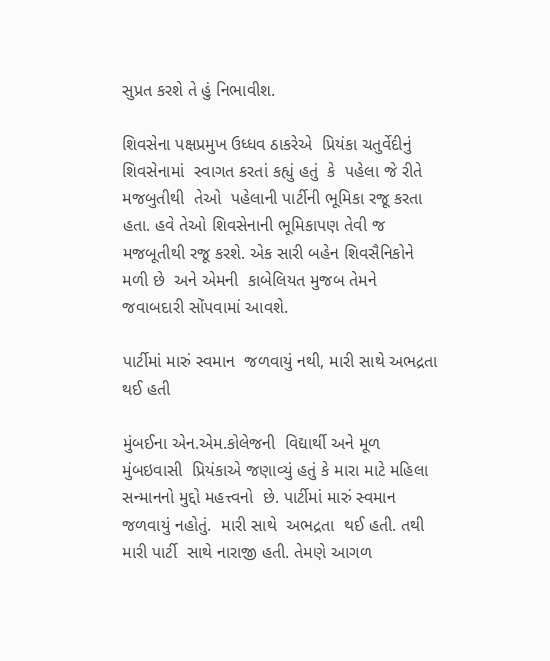સુપ્રત કરશે તે હું નિભાવીશ.

શિવસેના પક્ષપ્રમુખ ઉધ્ધવ ઠાકરેએ  પ્રિયંકા ચતુર્વેદીનું શિવસેનામાં  સ્વાગત કરતાં કહ્યું હતું  કે  પહેલા જે રીતે  મજબુતીથી  તેઓ  પહેલાની પાર્ટીની ભૂમિકા રજૂ કરતા હતા. હવે તેઓ શિવસેનાની ભૂમિકાપણ તેવી જ  મજબૂતીથી રજૂ કરશે. એક સારી બહેન શિવસૈનિકોને મળી છે  અને એમની  કાબેલિયત મુજબ તેમને  જવાબદારી સોંપવામાં આવશે.

પાર્ટીમાં મારું સ્વમાન  જળવાયું નથી, મારી સાથે અભદ્રતા થઈ હતી

મુંબઈના એન.એમ.કોલેજની  વિદ્યાર્થી અને મૂળ મુંબઇવાસી  પ્રિયંકાએ જણાવ્યું હતું કે મારા માટે મહિલા સન્માનનો મુદ્દો મહત્ત્વનો  છે. પાર્ટીમાં મારું સ્વમાન  જળવાયું નહોતું.  મારી સાથે  અભદ્રતા  થઈ હતી. તથી મારી પાર્ટી  સાથે નારાજી હતી. તેમણે આગળ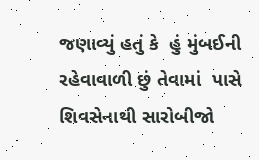જણાવ્યું હતું કે  હું મુંબઈની રહેવાવાળી છું તેવામાં  પાસે શિવસેનાથી સારોબીજો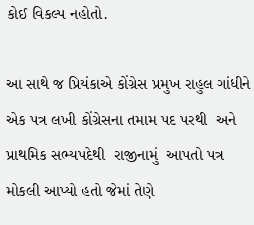કોઈ વિકલ્પ નહોતો.

આ સાથે જ પ્રિયંકાએ કોંગ્રેસ પ્રમુખ રાહુલ ગાંધીને એક પત્ર લખી કોંગ્રેસના તમામ પદ પરથી  અને પ્રાથમિક સભ્યપદેથી  રાજીનામું  આપતો પત્ર  મોકલી આપ્યો હતો જેમાં તેણે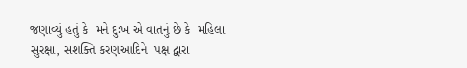જણાવ્યું હતું કે  મને દુઃખ એ વાતનું છે કે  મહિલા  સુરક્ષા, સશક્તિ કરણઆદિને  પક્ષ દ્વારા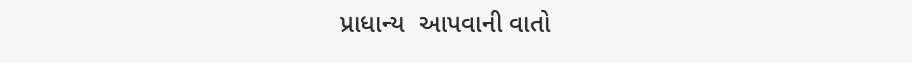પ્રાધાન્ય  આપવાની વાતો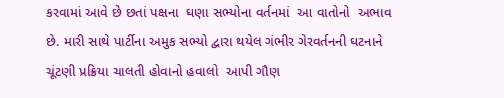કરવામાં આવે છે છતાં પક્ષના  ઘણા સભ્યોના વર્તનમાં  આ વાતોનો  અભાવ છે. મારી સાથે પાર્ટીના અમુક સભ્યો દ્વારા થયેલ ગંભીર ગેરવર્તનની ઘટનાને  ચૂંટણી પ્રક્રિયા ચાલતી હોવાનો હવાલો  આપી ગૌણ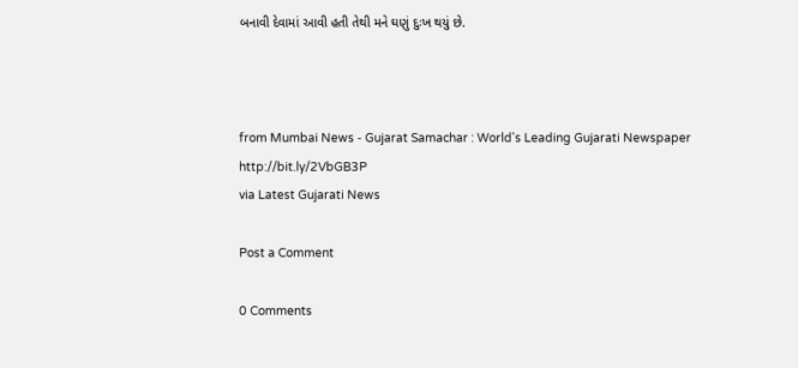બનાવી દેવામાં આવી હતી તેથી મને ઘણું દુઃખ થયું છે.



from Mumbai News - Gujarat Samachar : World's Leading Gujarati Newspaper http://bit.ly/2VbGB3P
via Latest Gujarati News

Post a Comment

0 Comments